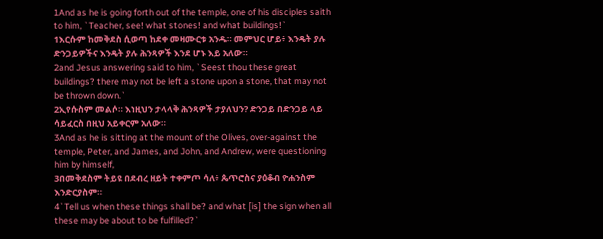1And as he is going forth out of the temple, one of his disciples saith to him, `Teacher, see! what stones! and what buildings!`
1እርሱም ከመቅደስ ሲወጣ ከደቀ መዛሙርቱ አንዱ። መምህር ሆይ፥ እንዴት ያሉ ድንጋይዎችና እንዴት ያሉ ሕንጻዎች እንደ ሆኑ እይ አለው።
2and Jesus answering said to him, `Seest thou these great buildings? there may not be left a stone upon a stone, that may not be thrown down.`
2ኢየሱስም መልሶ። እነዚህን ታላላቅ ሕንጻዎች ታያለህን? ድንጋይ በድንጋይ ላይ ሳይፈርስ በዚህ አይቀርም አለው።
3And as he is sitting at the mount of the Olives, over-against the temple, Peter, and James, and John, and Andrew, were questioning him by himself,
3በመቅደስም ትይዩ በደብረ ዘይት ተቀምጦ ሳለ፥ ጴጥሮስና ያዕቆብ ዮሐንስም እንድርያስም።
4`Tell us when these things shall be? and what [is] the sign when all these may be about to be fulfilled?`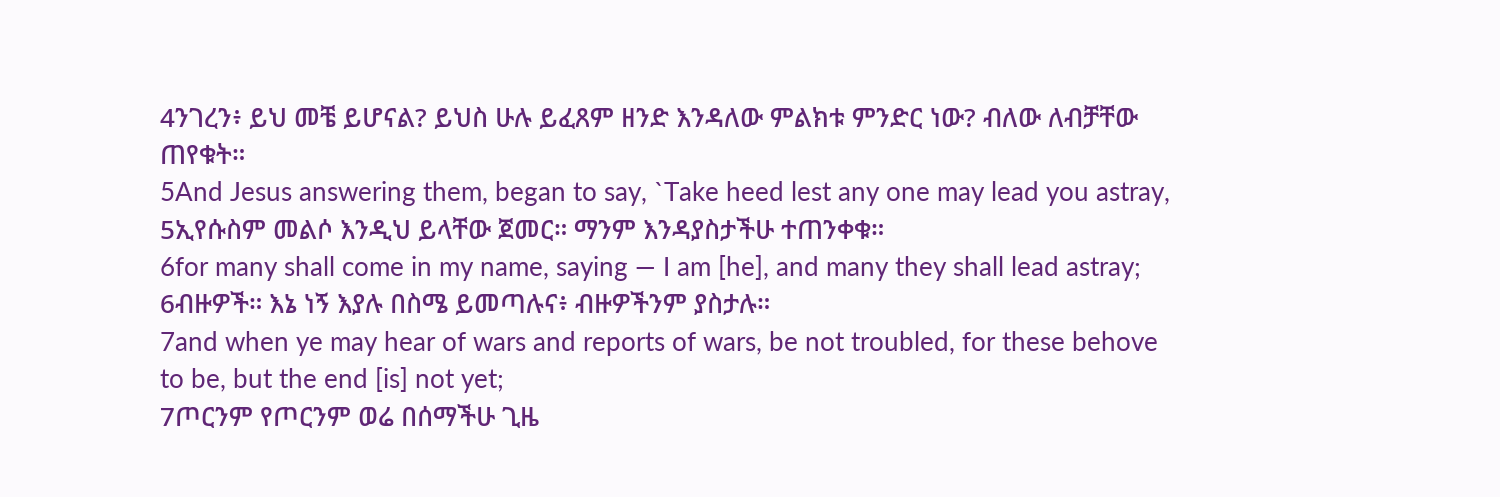4ንገረን፥ ይህ መቼ ይሆናል? ይህስ ሁሉ ይፈጸም ዘንድ እንዳለው ምልክቱ ምንድር ነው? ብለው ለብቻቸው ጠየቁት።
5And Jesus answering them, began to say, `Take heed lest any one may lead you astray,
5ኢየሱስም መልሶ እንዲህ ይላቸው ጀመር። ማንም እንዳያስታችሁ ተጠንቀቁ።
6for many shall come in my name, saying — I am [he], and many they shall lead astray;
6ብዙዎች። እኔ ነኝ እያሉ በስሜ ይመጣሉና፥ ብዙዎችንም ያስታሉ።
7and when ye may hear of wars and reports of wars, be not troubled, for these behove to be, but the end [is] not yet;
7ጦርንም የጦርንም ወሬ በሰማችሁ ጊዜ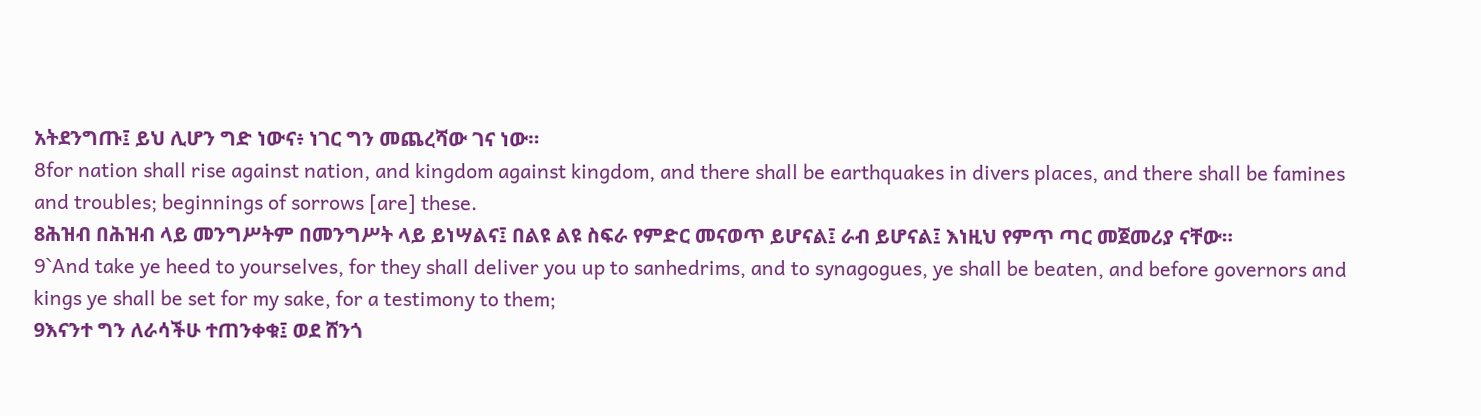አትደንግጡ፤ ይህ ሊሆን ግድ ነውና፥ ነገር ግን መጨረሻው ገና ነው።
8for nation shall rise against nation, and kingdom against kingdom, and there shall be earthquakes in divers places, and there shall be famines and troubles; beginnings of sorrows [are] these.
8ሕዝብ በሕዝብ ላይ መንግሥትም በመንግሥት ላይ ይነሣልና፤ በልዩ ልዩ ስፍራ የምድር መናወጥ ይሆናል፤ ራብ ይሆናል፤ እነዚህ የምጥ ጣር መጀመሪያ ናቸው።
9`And take ye heed to yourselves, for they shall deliver you up to sanhedrims, and to synagogues, ye shall be beaten, and before governors and kings ye shall be set for my sake, for a testimony to them;
9እናንተ ግን ለራሳችሁ ተጠንቀቁ፤ ወደ ሸንጎ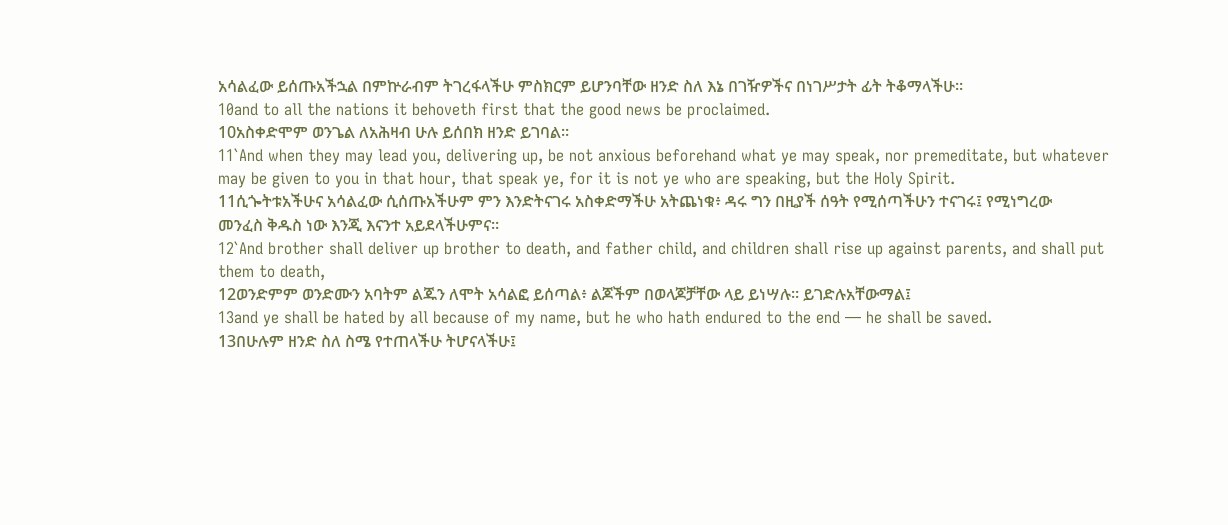አሳልፈው ይሰጡአችኋል በምኵራብም ትገረፋላችሁ ምስክርም ይሆንባቸው ዘንድ ስለ እኔ በገዥዎችና በነገሥታት ፊት ትቆማላችሁ።
10and to all the nations it behoveth first that the good news be proclaimed.
10አስቀድሞም ወንጌል ለአሕዛብ ሁሉ ይሰበክ ዘንድ ይገባል።
11`And when they may lead you, delivering up, be not anxious beforehand what ye may speak, nor premeditate, but whatever may be given to you in that hour, that speak ye, for it is not ye who are speaking, but the Holy Spirit.
11ሲጐትቱአችሁና አሳልፈው ሲሰጡአችሁም ምን እንድትናገሩ አስቀድማችሁ አትጨነቁ፥ ዳሩ ግን በዚያች ሰዓት የሚሰጣችሁን ተናገሩ፤ የሚነግረው መንፈስ ቅዱስ ነው እንጂ እናንተ አይደላችሁምና።
12`And brother shall deliver up brother to death, and father child, and children shall rise up against parents, and shall put them to death,
12ወንድምም ወንድሙን አባትም ልጁን ለሞት አሳልፎ ይሰጣል፥ ልጆችም በወላጆቻቸው ላይ ይነሣሉ። ይገድሉአቸውማል፤
13and ye shall be hated by all because of my name, but he who hath endured to the end — he shall be saved.
13በሁሉም ዘንድ ስለ ስሜ የተጠላችሁ ትሆናላችሁ፤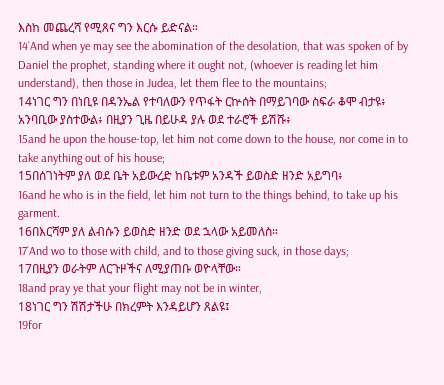እስከ መጨረሻ የሚጸና ግን እርሱ ይድናል።
14`And when ye may see the abomination of the desolation, that was spoken of by Daniel the prophet, standing where it ought not, (whoever is reading let him understand), then those in Judea, let them flee to the mountains;
14ነገር ግን በነቢዩ በዳንኤል የተባለውን የጥፋት ርኵሰት በማይገባው ስፍራ ቆሞ ብታዩ፥ አንባቢው ያስተውል፥ በዚያን ጊዜ በይሁዳ ያሉ ወደ ተራሮች ይሽሹ፥
15and he upon the house-top, let him not come down to the house, nor come in to take anything out of his house;
15በሰገነትም ያለ ወደ ቤት አይውረድ ከቤቱም አንዳች ይወስድ ዘንድ አይግባ፥
16and he who is in the field, let him not turn to the things behind, to take up his garment.
16በእርሻም ያለ ልብሱን ይወስድ ዘንድ ወደ ኋላው አይመለስ።
17`And wo to those with child, and to those giving suck, in those days;
17በዚያን ወራትም ለርጉዞችና ለሚያጠቡ ወዮላቸው።
18and pray ye that your flight may not be in winter,
18ነገር ግን ሽሽታችሁ በክረምት እንዳይሆን ጸልዩ፤
19for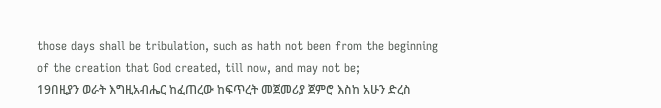those days shall be tribulation, such as hath not been from the beginning of the creation that God created, till now, and may not be;
19በዚያን ወራት እግዚአብሔር ከፈጠረው ከፍጥረት መጀመሪያ ጀምሮ እስከ አሁን ድረስ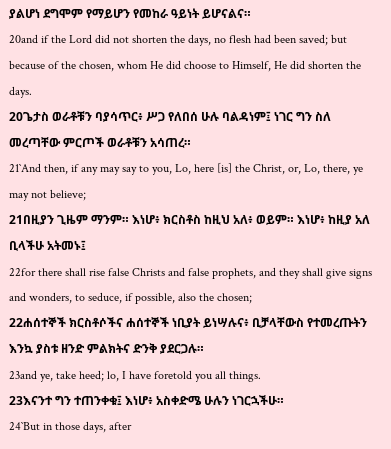ያልሆነ ደግሞም የማይሆን የመከራ ዓይነት ይሆናልና።
20and if the Lord did not shorten the days, no flesh had been saved; but because of the chosen, whom He did choose to Himself, He did shorten the days.
20ጌታስ ወራቶቹን ባያሳጥር፥ ሥጋ የለበሰ ሁሉ ባልዳነም፤ ነገር ግን ስለ መረጣቸው ምርጦች ወራቶቹን አሳጠረ።
21`And then, if any may say to you, Lo, here [is] the Christ, or, Lo, there, ye may not believe;
21በዚያን ጊዜም ማንም። እነሆ፥ ክርስቶስ ከዚህ አለ፥ ወይም። እነሆ፥ ከዚያ አለ ቢላችሁ አትመኑ፤
22for there shall rise false Christs and false prophets, and they shall give signs and wonders, to seduce, if possible, also the chosen;
22ሐሰተኞች ክርስቶሶችና ሐሰተኞች ነቢያት ይነሣሉና፥ ቢቻላቸውስ የተመረጡትን እንኳ ያስቱ ዘንድ ምልክትና ድንቅ ያደርጋሉ።
23and ye, take heed; lo, I have foretold you all things.
23እናንተ ግን ተጠንቀቁ፤ እነሆ፥ አስቀድሜ ሁሉን ነገርኋችሁ።
24`But in those days, after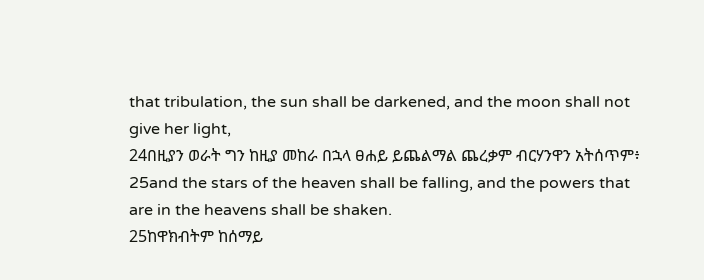that tribulation, the sun shall be darkened, and the moon shall not give her light,
24በዚያን ወራት ግን ከዚያ መከራ በኋላ ፀሐይ ይጨልማል ጨረቃም ብርሃንዋን አትሰጥም፥
25and the stars of the heaven shall be falling, and the powers that are in the heavens shall be shaken.
25ከዋክብትም ከሰማይ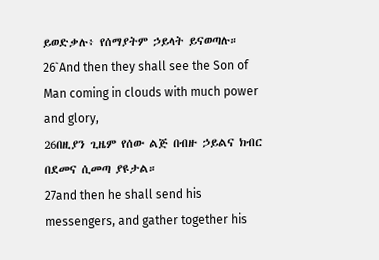ይወድቃሉ፥ የሰማያትም ኃይላት ይናወጣሉ።
26`And then they shall see the Son of Man coming in clouds with much power and glory,
26በዚያን ጊዜም የሰው ልጅ በብዙ ኃይልና ክብር በደመና ሲመጣ ያዩታል።
27and then he shall send his messengers, and gather together his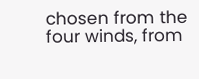chosen from the four winds, from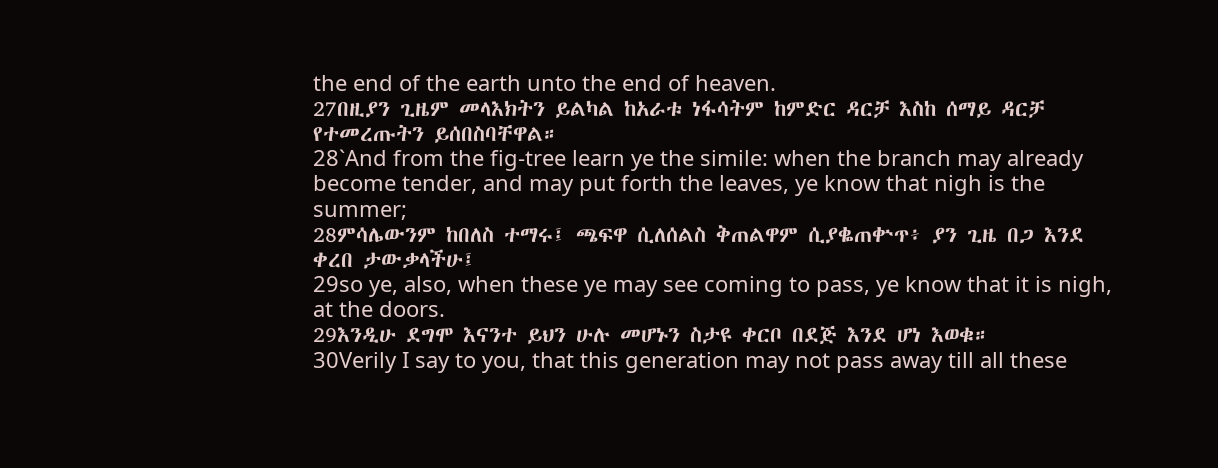the end of the earth unto the end of heaven.
27በዚያን ጊዜም መላእክትን ይልካል ከአራቱ ነፋሳትም ከምድር ዳርቻ እስከ ሰማይ ዳርቻ የተመረጡትን ይሰበስባቸዋል።
28`And from the fig-tree learn ye the simile: when the branch may already become tender, and may put forth the leaves, ye know that nigh is the summer;
28ምሳሌውንም ከበለስ ተማሩ፤ ጫፍዋ ሲለሰልስ ቅጠልዋም ሲያቈጠቍጥ፥ ያን ጊዜ በጋ እንደ ቀረበ ታውቃላችሁ፤
29so ye, also, when these ye may see coming to pass, ye know that it is nigh, at the doors.
29እንዲሁ ደግሞ እናንተ ይህን ሁሉ መሆኑን ስታዩ ቀርቦ በደጅ እንደ ሆነ እወቁ።
30Verily I say to you, that this generation may not pass away till all these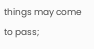things may come to pass;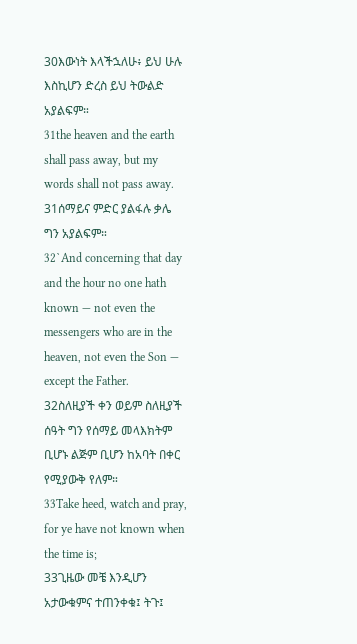30እውነት እላችኋለሁ፥ ይህ ሁሉ እስኪሆን ድረስ ይህ ትውልድ አያልፍም።
31the heaven and the earth shall pass away, but my words shall not pass away.
31ሰማይና ምድር ያልፋሉ ቃሌ ግን አያልፍም።
32`And concerning that day and the hour no one hath known — not even the messengers who are in the heaven, not even the Son — except the Father.
32ስለዚያች ቀን ወይም ስለዚያች ሰዓት ግን የሰማይ መላእክትም ቢሆኑ ልጅም ቢሆን ከአባት በቀር የሚያውቅ የለም።
33Take heed, watch and pray, for ye have not known when the time is;
33ጊዜው መቼ እንዲሆን አታውቁምና ተጠንቀቁ፤ ትጉ፤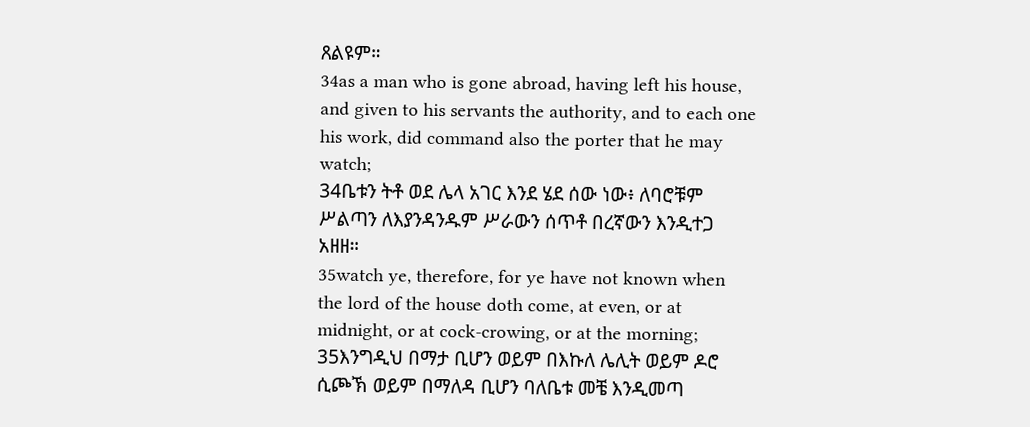ጸልዩም።
34as a man who is gone abroad, having left his house, and given to his servants the authority, and to each one his work, did command also the porter that he may watch;
34ቤቱን ትቶ ወደ ሌላ አገር እንደ ሄደ ሰው ነው፥ ለባሮቹም ሥልጣን ለእያንዳንዱም ሥራውን ሰጥቶ በረኛውን እንዲተጋ አዘዘ።
35watch ye, therefore, for ye have not known when the lord of the house doth come, at even, or at midnight, or at cock-crowing, or at the morning;
35እንግዲህ በማታ ቢሆን ወይም በእኩለ ሌሊት ወይም ዶሮ ሲጮኽ ወይም በማለዳ ቢሆን ባለቤቱ መቼ እንዲመጣ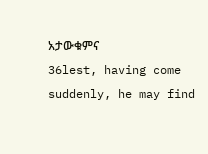አታውቁምና
36lest, having come suddenly, he may find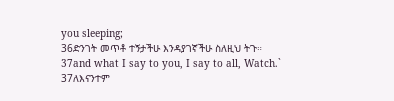you sleeping;
36ድንገት መጥቶ ተኝታችሁ እንዳያገኛችሁ ስለዚህ ትጉ።
37and what I say to you, I say to all, Watch.`
37ለእናንተም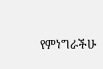የምነግራችሁ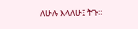ለሁሉ እላለሁ፤ ትጉ።